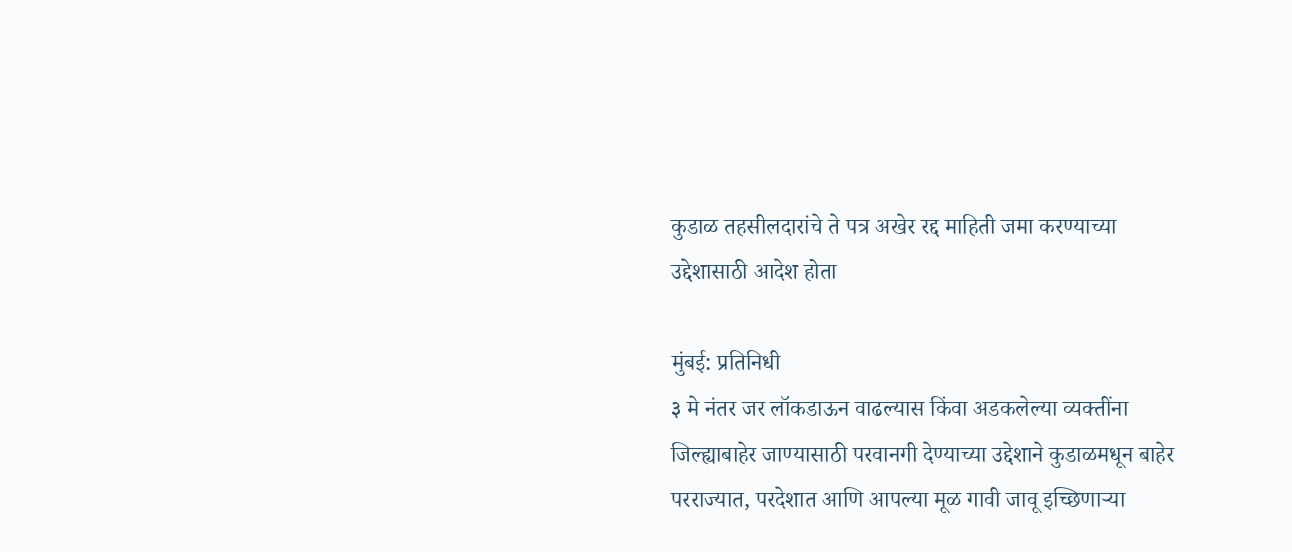कुडाळ तहसीलदारांचे ते पत्र अखेर रद्द माहिती जमा करण्याच्या उद्देशासाठी आदेश होता

मुंबई: प्रतिनिधी
३ मे नंतर जर लॉकडाऊन वाढल्यास किंवा अडकलेल्या व्यक्तींना जिल्ह्याबाहेर जाण्यासाठी परवानगी देण्याच्या उद्देशाने कुडाळमधून बाहेर परराज्यात, परदेशात आणि आपल्या मूळ गावी जावू इच्छिणाऱ्या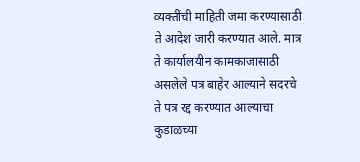व्यक्तींची माहिती जमा करण्यासाठी ते आदेश जारी करण्यात आले. मात्र ते कार्यालयीन कामकाजासाठी असलेले पत्र बाहेर आल्याने सदरचे ते पत्र रद्द करण्यात आल्याचा कुडाळच्या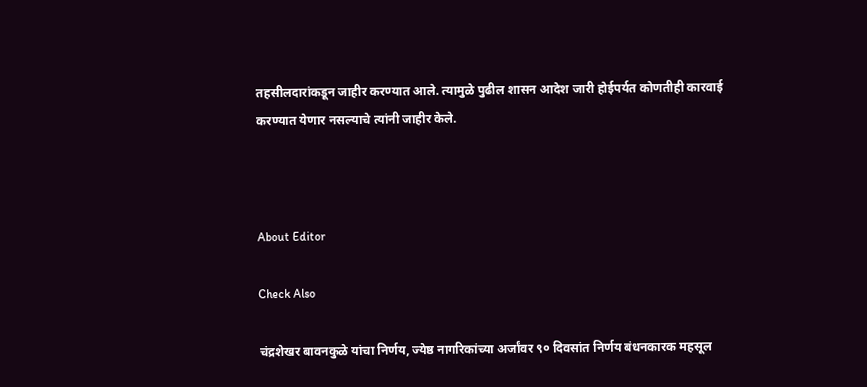तहसीलदारांकडून जाहीर करण्यात आले. त्यामुळे पुढील शासन आदेश जारी होईपर्यत कोणतीही कारवाई करण्यात येणार नसल्याचे त्यांनी जाहीर केले.



About Editor

Check Also

चंद्रशेखर बावनकुळे यांचा निर्णय, ज्येष्ठ नागरिकांच्या अर्जांवर ९० दिवसांत निर्णय बंधनकारक महसूल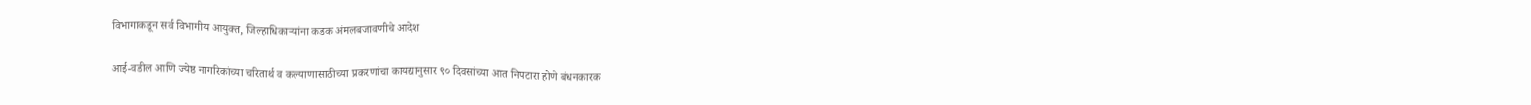विभागाकडून सर्व विभागीय आयुक्त, जिल्हाधिकाऱ्यांना कडक अंमलबजावणीचे आदेश

आई-वडील आणि ज्येष्ठ नागरिकांच्या चरितार्थ व कल्याणासाठीच्या प्रकरणांचा कायद्यानुसार ९० दिवसांच्या आत निपटारा होणे बंधनकारक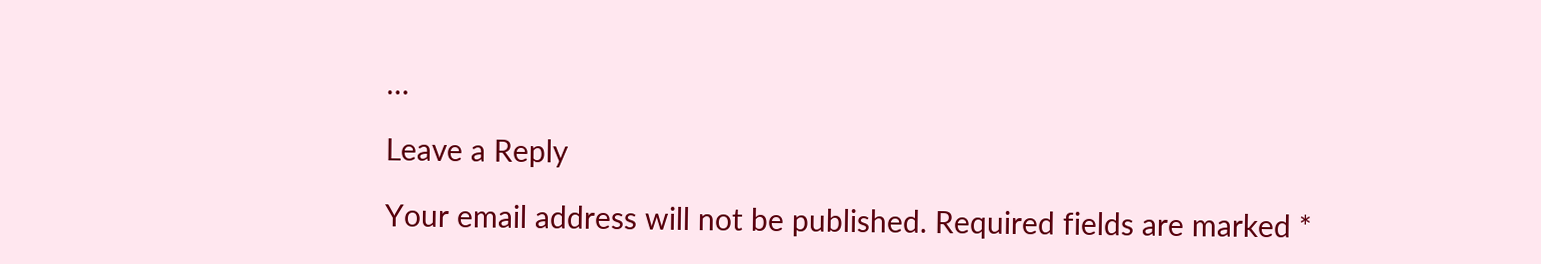…

Leave a Reply

Your email address will not be published. Required fields are marked *